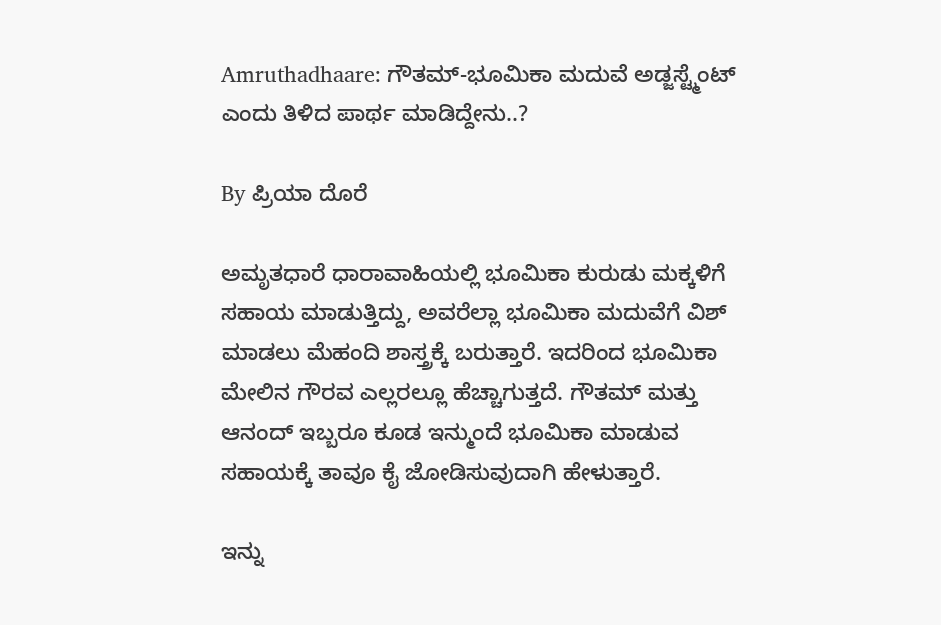Amruthadhaare: ಗೌತಮ್-ಭೂಮಿಕಾ ಮದುವೆ ಅಡ್ಜಸ್ಟ್ಮೆಂಟ್ ಎಂದು ತಿಳಿದ ಪಾರ್ಥ ಮಾಡಿದ್ದೇನು..?

By ಪ್ರಿಯಾ ದೊರೆ

ಅಮೃತಧಾರೆ ಧಾರಾವಾಹಿಯಲ್ಲಿ ಭೂಮಿಕಾ ಕುರುಡು ಮಕ್ಕಳಿಗೆ ಸಹಾಯ ಮಾಡುತ್ತಿದ್ದು, ಅವರೆಲ್ಲಾ ಭೂಮಿಕಾ ಮದುವೆಗೆ ವಿಶ್ ಮಾಡಲು ಮೆಹಂದಿ ಶಾಸ್ತ್ರಕ್ಕೆ ಬರುತ್ತಾರೆ. ಇದರಿಂದ ಭೂಮಿಕಾ ಮೇಲಿನ ಗೌರವ ಎಲ್ಲರಲ್ಲೂ ಹೆಚ್ಚಾಗುತ್ತದೆ. ಗೌತಮ್ ಮತ್ತು ಆನಂದ್ ಇಬ್ಬರೂ ಕೂಡ ಇನ್ಮುಂದೆ ಭೂಮಿಕಾ ಮಾಡುವ ಸಹಾಯಕ್ಕೆ ತಾವೂ ಕೈ ಜೋಡಿಸುವುದಾಗಿ ಹೇಳುತ್ತಾರೆ.

ಇನ್ನು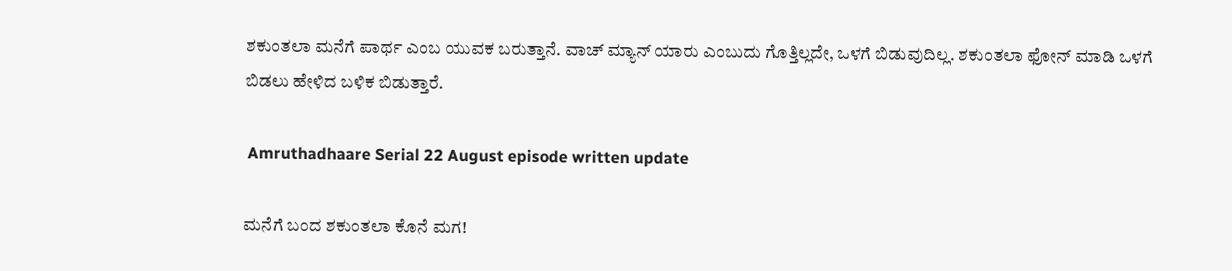ಶಕುಂತಲಾ ಮನೆಗೆ ಪಾರ್ಥ ಎಂಬ ಯುವಕ ಬರುತ್ತಾನೆ. ವಾಚ್ ಮ್ಯಾನ್ ಯಾರು ಎಂಬುದು ಗೊತ್ತಿಲ್ಲದೇ, ಒಳಗೆ ಬಿಡುವುದಿಲ್ಲ. ಶಕುಂತಲಾ ಫೋನ್ ಮಾಡಿ ಒಳಗೆ ಬಿಡಲು ಹೇಳಿದ ಬಳಿಕ ಬಿಡುತ್ತಾರೆ.

 Amruthadhaare Serial 22 August episode written update

ಮನೆಗೆ ಬಂದ ಶಕುಂತಲಾ ಕೊನೆ ಮಗ!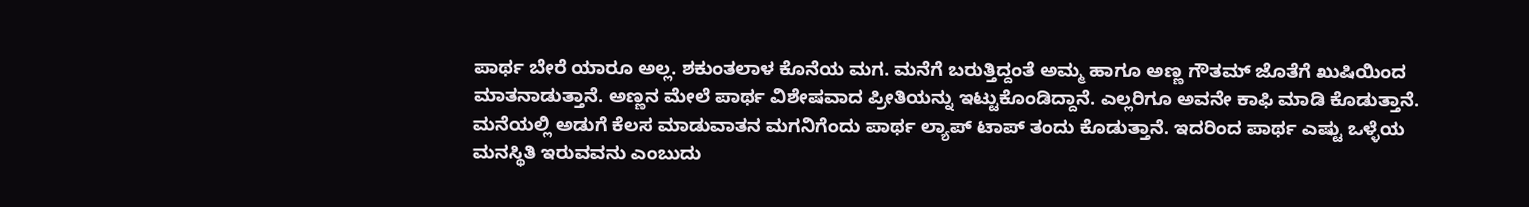ಪಾರ್ಥ ಬೇರೆ ಯಾರೂ ಅಲ್ಲ. ಶಕುಂತಲಾಳ ಕೊನೆಯ ಮಗ. ಮನೆಗೆ ಬರುತ್ತಿದ್ದಂತೆ ಅಮ್ಮ ಹಾಗೂ ಅಣ್ಣ ಗೌತಮ್ ಜೊತೆಗೆ ಖುಷಿಯಿಂದ ಮಾತನಾಡುತ್ತಾನೆ. ಅಣ್ಣನ ಮೇಲೆ ಪಾರ್ಥ ವಿಶೇಷವಾದ ಪ್ರೀತಿಯನ್ನು ಇಟ್ಟುಕೊಂಡಿದ್ದಾನೆ. ಎಲ್ಲರಿಗೂ ಅವನೇ ಕಾಫಿ ಮಾಡಿ ಕೊಡುತ್ತಾನೆ. ಮನೆಯಲ್ಲಿ ಅಡುಗೆ ಕೆಲಸ ಮಾಡುವಾತನ ಮಗನಿಗೆಂದು ಪಾರ್ಥ ಲ್ಯಾಪ್ ಟಾಪ್ ತಂದು ಕೊಡುತ್ತಾನೆ. ಇದರಿಂದ ಪಾರ್ಥ ಎಷ್ಟು ಒಳ್ಳೆಯ ಮನಸ್ಥಿತಿ ಇರುವವನು ಎಂಬುದು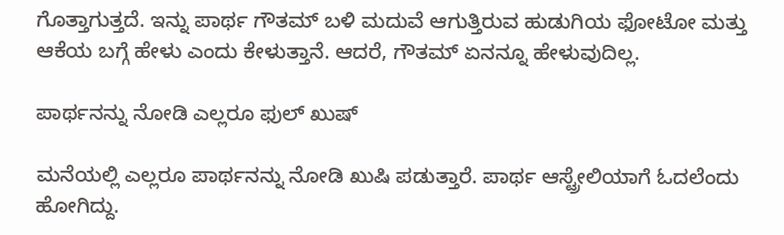ಗೊತ್ತಾಗುತ್ತದೆ. ಇನ್ನು ಪಾರ್ಥ ಗೌತಮ್ ಬಳಿ ಮದುವೆ ಆಗುತ್ತಿರುವ ಹುಡುಗಿಯ ಫೋಟೋ ಮತ್ತು ಆಕೆಯ ಬಗ್ಗೆ ಹೇಳು ಎಂದು ಕೇಳುತ್ತಾನೆ. ಆದರೆ, ಗೌತಮ್ ಏನನ್ನೂ ಹೇಳುವುದಿಲ್ಲ.

ಪಾರ್ಥನನ್ನು ನೋಡಿ ಎಲ್ಲರೂ ಫುಲ್ ಖುಷ್

ಮನೆಯಲ್ಲಿ ಎಲ್ಲರೂ ಪಾರ್ಥನನ್ನು ನೋಡಿ ಖುಷಿ ಪಡುತ್ತಾರೆ. ಪಾರ್ಥ ಆಸ್ಟ್ರೇಲಿಯಾಗೆ ಓದಲೆಂದು ಹೋಗಿದ್ದು.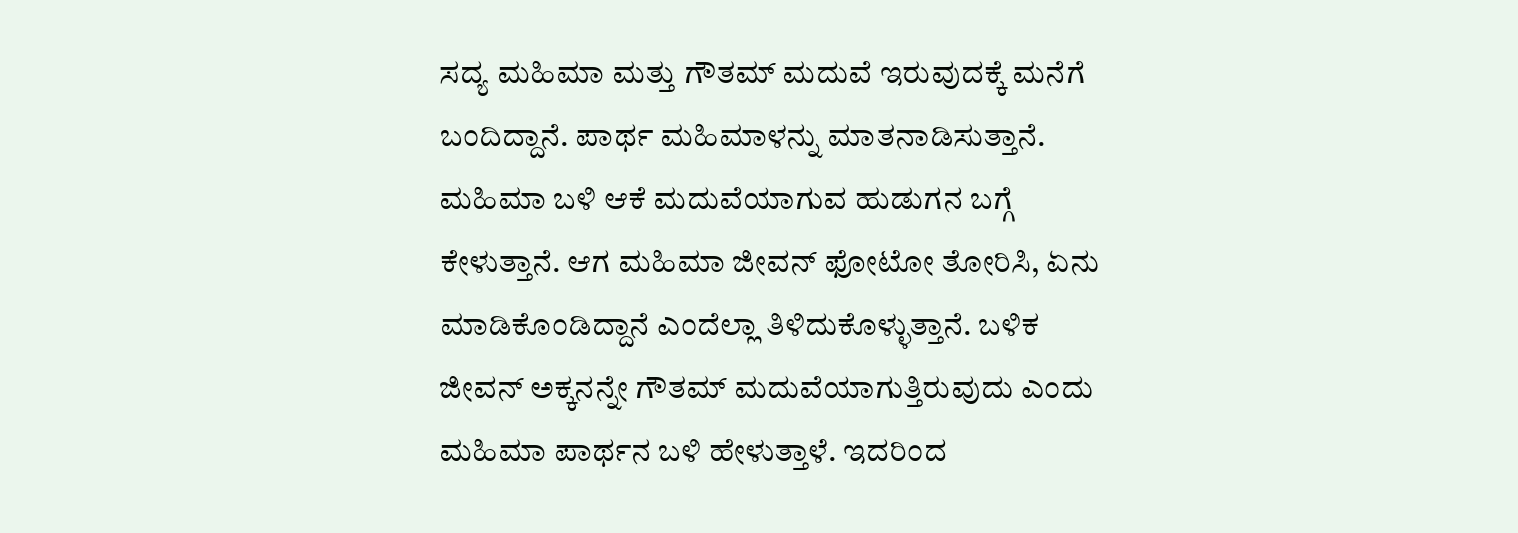ಸದ್ಯ ಮಹಿಮಾ ಮತ್ತು ಗೌತಮ್ ಮದುವೆ ಇರುವುದಕ್ಕೆ ಮನೆಗೆ ಬಂದಿದ್ದಾನೆ. ಪಾರ್ಥ ಮಹಿಮಾಳನ್ನು ಮಾತನಾಡಿಸುತ್ತಾನೆ. ಮಹಿಮಾ ಬಳಿ ಆಕೆ ಮದುವೆಯಾಗುವ ಹುಡುಗನ ಬಗ್ಗೆ ಕೇಳುತ್ತಾನೆ. ಆಗ ಮಹಿಮಾ ಜೀವನ್ ಫೋಟೋ ತೋರಿಸಿ, ಏನು ಮಾಡಿಕೊಂಡಿದ್ದಾನೆ ಎಂದೆಲ್ಲಾ ತಿಳಿದುಕೊಳ್ಳುತ್ತಾನೆ. ಬಳಿಕ ಜೀವನ್ ಅಕ್ಕನನ್ನೇ ಗೌತಮ್ ಮದುವೆಯಾಗುತ್ತಿರುವುದು ಎಂದು ಮಹಿಮಾ ಪಾರ್ಥನ ಬಳಿ ಹೇಳುತ್ತಾಳೆ. ಇದರಿಂದ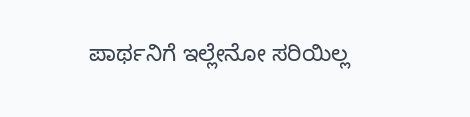ಪಾರ್ಥನಿಗೆ ಇಲ್ಲೇನೋ ಸರಿಯಿಲ್ಲ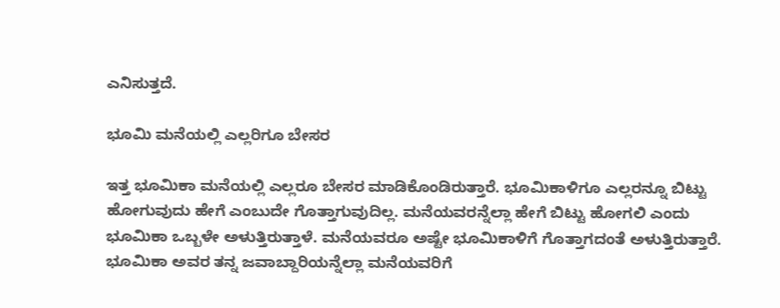ಎನಿಸುತ್ತದೆ.

ಭೂಮಿ ಮನೆಯಲ್ಲಿ ಎಲ್ಲರಿಗೂ ಬೇಸರ

ಇತ್ತ ಭೂಮಿಕಾ ಮನೆಯಲ್ಲಿ ಎಲ್ಲರೂ ಬೇಸರ ಮಾಡಿಕೊಂಡಿರುತ್ತಾರೆ. ಭೂಮಿಕಾಳಿಗೂ ಎಲ್ಲರನ್ನೂ ಬಿಟ್ಟು ಹೋಗುವುದು ಹೇಗೆ ಎಂಬುದೇ ಗೊತ್ತಾಗುವುದಿಲ್ಲ. ಮನೆಯವರನ್ನೆಲ್ಲಾ ಹೇಗೆ ಬಿಟ್ಟು ಹೋಗಲಿ ಎಂದು ಭೂಮಿಕಾ ಒಬ್ಬಳೇ ಅಳುತ್ತಿರುತ್ತಾಳೆ. ಮನೆಯವರೂ ಅಷ್ಟೇ ಭೂಮಿಕಾಳಿಗೆ ಗೊತ್ತಾಗದಂತೆ ಅಳುತ್ತಿರುತ್ತಾರೆ. ಭೂಮಿಕಾ ಅವರ ತನ್ನ ಜವಾಬ್ದಾರಿಯನ್ನೆಲ್ಲಾ ಮನೆಯವರಿಗೆ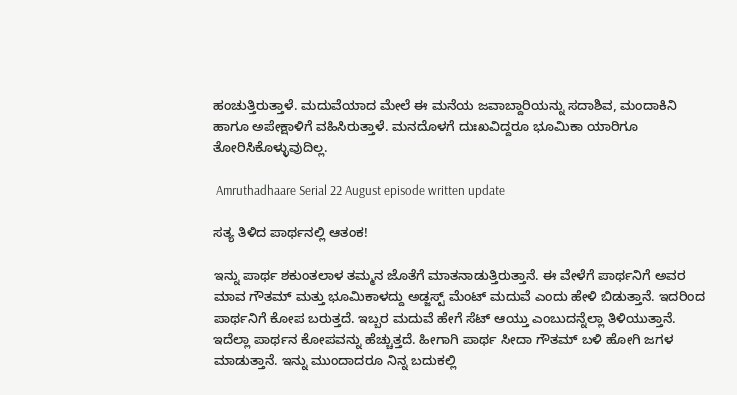ಹಂಚುತ್ತಿರುತ್ತಾಳೆ. ಮದುವೆಯಾದ ಮೇಲೆ ಈ ಮನೆಯ ಜವಾಬ್ದಾರಿಯನ್ನು ಸದಾಶಿವ, ಮಂದಾಕಿನಿ ಹಾಗೂ ಅಪೇಕ್ಷಾಳಿಗೆ ವಹಿಸಿರುತ್ತಾಳೆ. ಮನದೊಳಗೆ ದುಃಖವಿದ್ದರೂ ಭೂಮಿಕಾ ಯಾರಿಗೂ ತೋರಿಸಿಕೊಳ್ಳುವುದಿಲ್ಲ.

 Amruthadhaare Serial 22 August episode written update

ಸತ್ಯ ತಿಳಿದ ಪಾರ್ಥನಲ್ಲಿ ಆತಂಕ!

ಇನ್ನು ಪಾರ್ಥ ಶಕುಂತಲಾಳ ತಮ್ಮನ ಜೊತೆಗೆ ಮಾತನಾಡುತ್ತಿರುತ್ತಾನೆ. ಈ ವೇಳೆಗೆ ಪಾರ್ಥನಿಗೆ ಅವರ ಮಾವ ಗೌತಮ್ ಮತ್ತು ಭೂಮಿಕಾಳದ್ದು ಅಡ್ಜಸ್ಟ್ ಮೆಂಟ್ ಮದುವೆ ಎಂದು ಹೇಳಿ ಬಿಡುತ್ತಾನೆ. ಇದರಿಂದ ಪಾರ್ಥನಿಗೆ ಕೋಪ ಬರುತ್ತದೆ. ಇಬ್ಬರ ಮದುವೆ ಹೇಗೆ ಸೆಟ್ ಆಯ್ತು ಎಂಬುದನ್ನೆಲ್ಲಾ ತಿಳಿಯುತ್ತಾನೆ. ಇದೆಲ್ಲಾ ಪಾರ್ಥನ ಕೋಪವನ್ನು ಹೆಚ್ಚುತ್ತದೆ. ಹೀಗಾಗಿ ಪಾರ್ಥ ಸೀದಾ ಗೌತಮ್ ಬಳಿ ಹೋಗಿ ಜಗಳ ಮಾಡುತ್ತಾನೆ. ಇನ್ನು ಮುಂದಾದರೂ ನಿನ್ನ ಬದುಕಲ್ಲಿ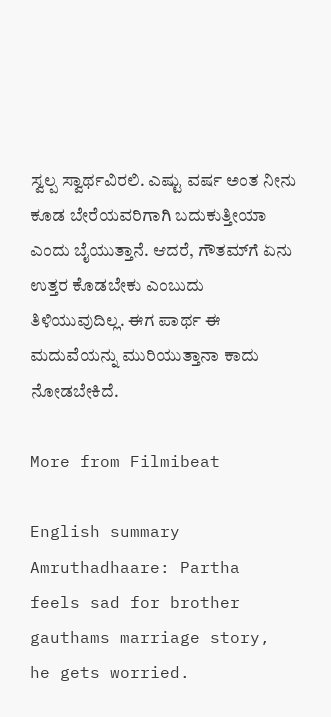ಸ್ವಲ್ಪ ಸ್ವಾರ್ಥವಿರಲಿ. ಎಷ್ಟು ವರ್ಷ ಅಂತ ನೀನು ಕೂಡ ಬೇರೆಯವರಿಗಾಗಿ ಬದುಕುತ್ತೀಯಾ ಎಂದು ಬೈಯುತ್ತಾನೆ. ಆದರೆ, ಗೌತಮ್‌ಗೆ ಏನು ಉತ್ತರ ಕೊಡಬೇಕು ಎಂಬುದು ತಿಳಿಯುವುದಿಲ್ಲ. ಈಗ ಪಾರ್ಥ ಈ ಮದುವೆಯನ್ನು ಮುರಿಯುತ್ತಾನಾ ಕಾದು ನೋಡಬೇಕಿದೆ.

More from Filmibeat

English summary
Amruthadhaare: Partha feels sad for brother gauthams marriage story, he gets worried.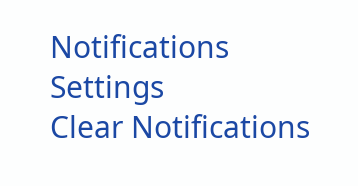Notifications
Settings
Clear Notifications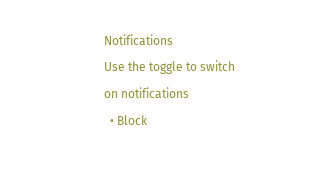Notifications
Use the toggle to switch on notifications
  • Block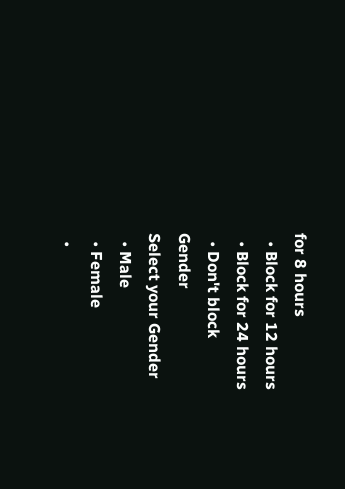for 8 hours
  • Block for 12 hours
  • Block for 24 hours
  • Don't block
Gender
Select your Gender
  • Male
  • Female
  •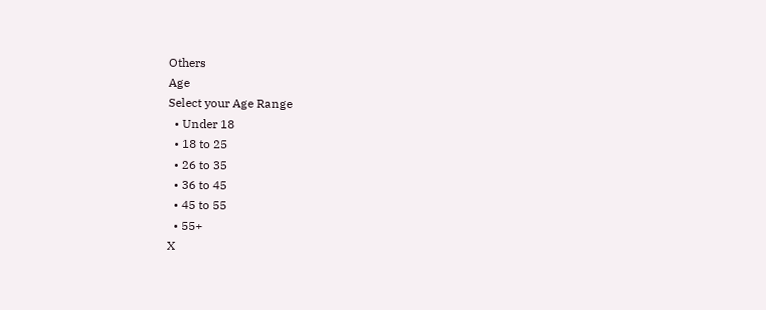Others
Age
Select your Age Range
  • Under 18
  • 18 to 25
  • 26 to 35
  • 36 to 45
  • 45 to 55
  • 55+
X